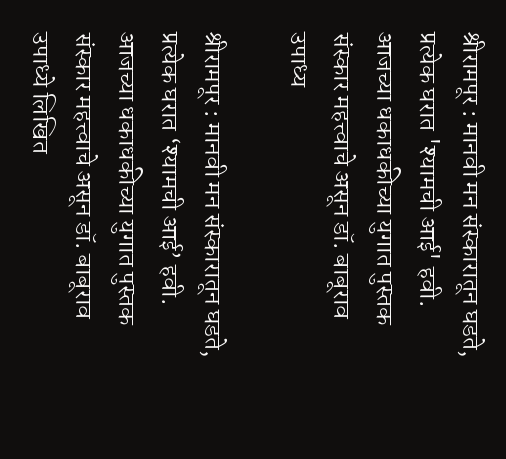श्रीरामपूर : मानवी मन संस्कारातून घडते, प्रत्येक घरात 'श्यामची आई' हवी. आजच्या धकाधकीच्या युगात पुस्तक संस्कार महत्त्वाचे असून डॉ. बाबूराव उपाध्य

श्रीरामपूर : मानवी मन संस्कारातून घडते, प्रत्येक घरात ‘श्यामची आई’ हवी. आजच्या धकाधकीच्या युगात पुस्तक संस्कार महत्त्वाचे असून डॉ. बाबूराव उपाध्ये लिखित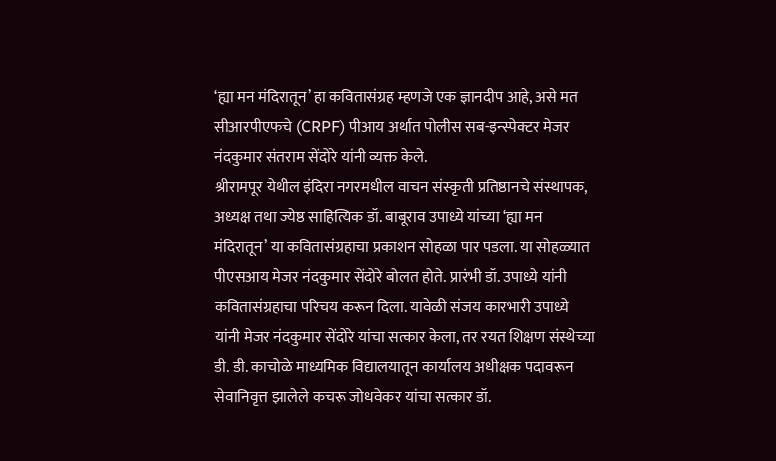‘ह्या मन मंदिरातून’ हा कवितासंग्रह म्हणजे एक ज्ञानदीप आहे, असे मत सीआरपीएफचे (CRPF) पीआय अर्थात पोलीस सब-इन्स्पेक्टर मेजर नंदकुमार संतराम सेंदोरे यांनी व्यक्त केले.
श्रीरामपूर येथील इंदिरा नगरमधील वाचन संस्कृती प्रतिष्ठानचे संस्थापक, अध्यक्ष तथा ज्येष्ठ साहित्यिक डॉ. बाबूराव उपाध्ये यांच्या ‘ह्या मन मंदिरातून’ या कवितासंग्रहाचा प्रकाशन सोहळा पार पडला. या सोहळ्यात पीएसआय मेजर नंदकुमार सेंदोरे बोलत होते. प्रारंभी डॉ. उपाध्ये यांनी कवितासंग्रहाचा परिचय करून दिला. यावेळी संजय कारभारी उपाध्ये यांनी मेजर नंदकुमार सेंदोरे यांचा सत्कार केला, तर रयत शिक्षण संस्थेच्या डी. डी. काचोळे माध्यमिक विद्यालयातून कार्यालय अधीक्षक पदावरून सेवानिवृत्त झालेले कचरू जोधवेकर यांचा सत्कार डॉ.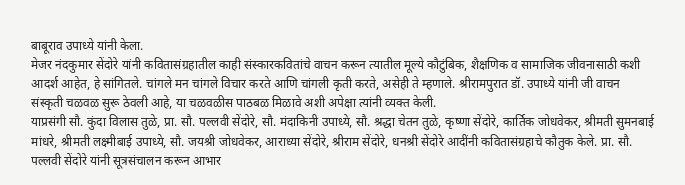बाबूराव उपाध्ये यांनी केला.
मेजर नंदकुमार सेंदोरे यांनी कवितासंग्रहातील काही संस्कारकवितांचे वाचन करून त्यातील मूल्ये कौटुंबिक, शैक्षणिक व सामाजिक जीवनासाठी कशी आदर्श आहेत, हे सांगितले. चांगले मन चांगले विचार करते आणि चांगली कृती करते, असेही ते म्हणाले. श्रीरामपुरात डॉ. उपाध्ये यांनी जी वाचन संस्कृती चळवळ सुरू ठेवली आहे, या चळवळीस पाठबळ मिळावे अशी अपेक्षा त्यांनी व्यक्त केली.
याप्रसंगी सौ. कुंदा विलास तुळे, प्रा. सौ. पल्लवी सेंदोरे, सौ. मंदाकिनी उपाध्ये, सौ. श्रद्धा चेतन तुळे, कृष्णा सेंदोरे, कार्तिक जोधवेकर, श्रीमती सुमनबाई मांधरे, श्रीमती लक्ष्मीबाई उपाध्ये, सौ. जयश्री जोधवेकर, आराध्या सेंदोरे, श्रीराम सेंदोरे, धनश्री सेंदोरे आदींनी कवितासंग्रहाचे कौतुक केले. प्रा. सौ. पल्लवी सेंदोरे यांनी सूत्रसंचालन करून आभार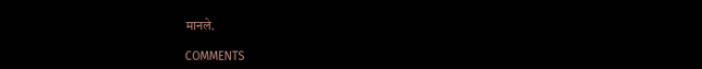मानले.

COMMENTS